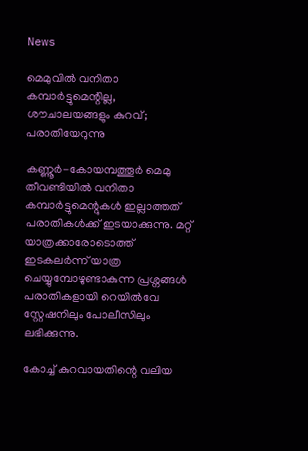News

മെമുവിൽ വനിതാ കമ്പാർട്ടുമെന്റില്ല, ശൗചാലയങ്ങളും കുറവ്; പരാതിയേറുന്നു

കണ്ണൂർ-കോയമ്പത്തൂർ മെമു തീവണ്ടിയിൽ വനിതാ കമ്പാർട്ടുമെന്റുകൾ ഇല്ലാത്തത് പരാതികൾക്ക് ഇടയാക്കുന്നു. മറ്റ് യാത്രക്കാരോടൊത്ത് ഇടകലർന്ന് യാത്ര ചെയ്യുമ്പോഴുണ്ടാകുന്ന പ്രശ്നങ്ങൾ പരാതികളായി റെയിൽവേ സ്റ്റേഷനിലും പോലീസിലും ലഭിക്കുന്നു.

കോച്ച് കുറവായതിന്റെ വലിയ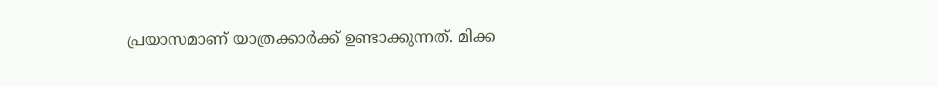പ്രയാസമാണ് യാത്രക്കാർക്ക് ഉണ്ടാക്കുന്നത്. മിക്ക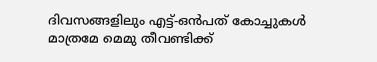ദിവസങ്ങളിലും എട്ട്-ഒൻപത് കോച്ചുകൾ മാത്രമേ മെമു തീവണ്ടിക്ക്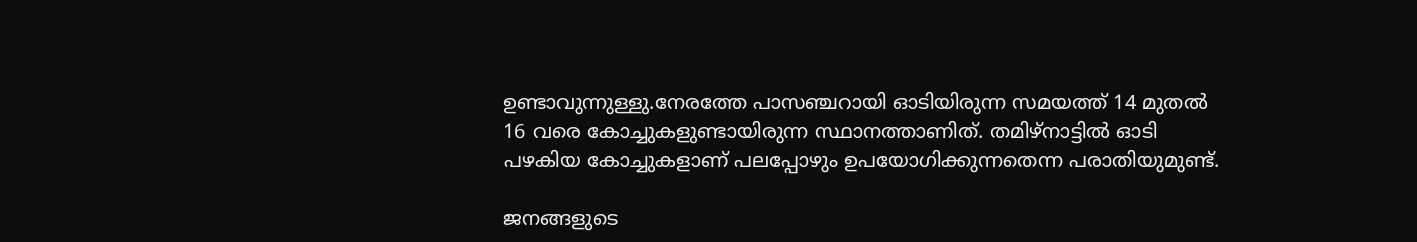ഉണ്ടാവുന്നുള്ളു.നേരത്തേ പാസഞ്ചറായി ഓടിയിരുന്ന സമയത്ത് 14 മുതൽ 16 വരെ കോച്ചുകളുണ്ടായിരുന്ന സ്ഥാനത്താണിത്. തമിഴ്‌നാട്ടിൽ ഓടി പഴകിയ കോച്ചുകളാണ് പലപ്പോഴും ഉപയോഗിക്കുന്നതെന്ന പരാതിയുമുണ്ട്.

ജനങ്ങളുടെ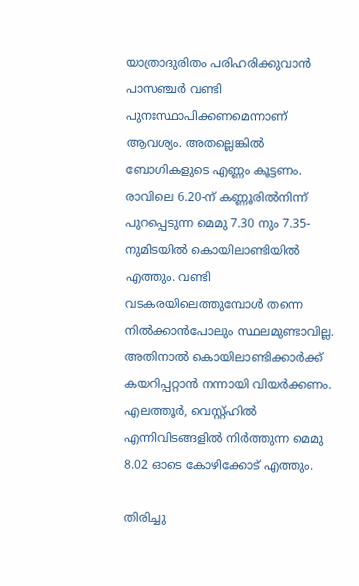യാത്രാദുരിതം പരിഹരിക്കുവാൻ പാസഞ്ചർ വണ്ടി പുനഃസ്ഥാപിക്കണമെന്നാണ് ആവശ്യം. അതല്ലെങ്കിൽ ബോഗികളുടെ എണ്ണം കൂട്ടണം. രാവിലെ 6.20-ന് കണ്ണൂരിൽനിന്ന്‌ പുറപ്പെടുന്ന മെമു 7.30 നും 7.35-നുമിടയിൽ കൊയിലാണ്ടിയിൽ എത്തും. വണ്ടി വടകരയിലെത്തുമ്പോൾ തന്നെ നിൽക്കാൻപോലും സ്ഥലമുണ്ടാവില്ല. അതിനാൽ കൊയിലാണ്ടിക്കാർക്ക് കയറിപ്പറ്റാൻ നന്നായി വിയർക്കണം. എലത്തൂർ, വെസ്റ്റ്ഹിൽ എന്നിവിടങ്ങളിൽ നിർത്തുന്ന മെമു 8.02 ഓടെ കോഴിക്കോട് എത്തും.

തിരിച്ചു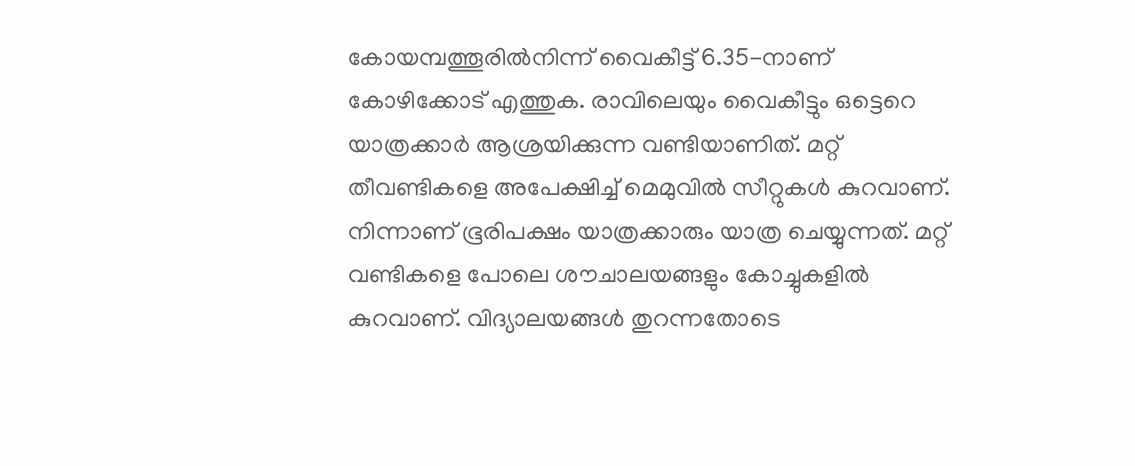കോയമ്പത്തൂരിൽനിന്ന് വൈകീട്ട് 6.35-നാണ് കോഴിക്കോട് എത്തുക. രാവിലെയും വൈകീട്ടും ഒട്ടെറെ യാത്രക്കാർ ആശ്രയിക്കുന്ന വണ്ടിയാണിത്. മറ്റ് തീവണ്ടികളെ അപേക്ഷിച്ച് മെമുവിൽ സീറ്റുകൾ കുറവാണ്. നിന്നാണ് ഭൂരിപക്ഷം യാത്രക്കാരും യാത്ര ചെയ്യുന്നത്. മറ്റ് വണ്ടികളെ പോലെ ശൗചാലയങ്ങളും കോച്ചുകളിൽ കുറവാണ്. വിദ്യാലയങ്ങൾ തുറന്നതോടെ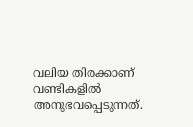വലിയ തിരക്കാണ് വണ്ടികളിൽ അനുഭവപ്പെടുന്നത്.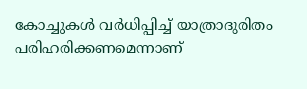കോച്ചുകൾ വർധിപ്പിച്ച് യാത്രാദുരിതം പരിഹരിക്കണമെന്നാണ്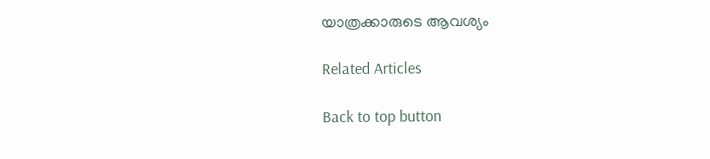യാത്രക്കാരുടെ ആവശ്യം

Related Articles

Back to top button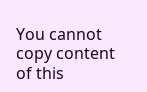You cannot copy content of this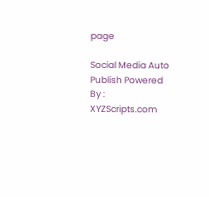page

Social Media Auto Publish Powered By : XYZScripts.com